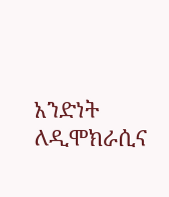አንድነት ለዲሞክራሲና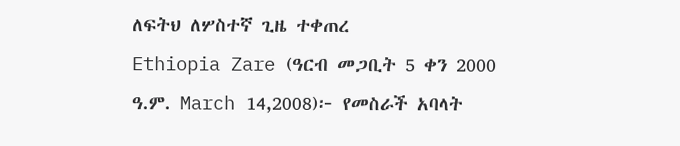ለፍትህ ለሦስተኛ ጊዜ ተቀጠረ
Ethiopia Zare (ዓርብ መጋቢት 5 ቀን 2000 ዓ.ም. March 14,2008)፦ የመስራች አባላት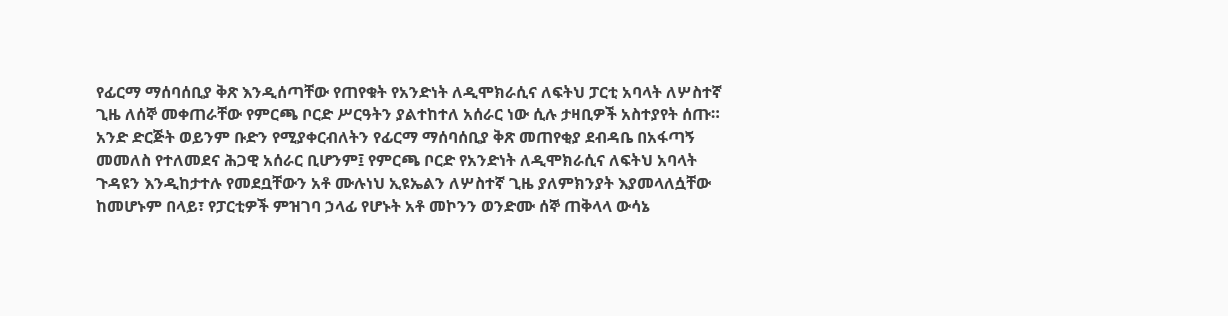የፊርማ ማሰባሰቢያ ቅጽ እንዲሰጣቸው የጠየቁት የአንድነት ለዲሞክራሲና ለፍትህ ፓርቲ አባላት ለሦስተኛ ጊዜ ለሰኞ መቀጠራቸው የምርጫ ቦርድ ሥርዓትን ያልተከተለ አሰራር ነው ሲሉ ታዛቢዎች አስተያየት ሰጡ።
አንድ ድርጅት ወይንም ቡድን የሚያቀርብለትን የፊርማ ማሰባሰቢያ ቅጽ መጠየቂያ ደብዳቤ በአፋጣኝ መመለስ የተለመደና ሕጋዊ አሰራር ቢሆንም፤ የምርጫ ቦርድ የአንድነት ለዲሞክራሲና ለፍትህ አባላት ጉዳዩን እንዲከታተሉ የመደቧቸውን አቶ ሙሉነህ ኢዩኤልን ለሦስተኛ ጊዜ ያለምክንያት እያመላለሷቸው ከመሆኑም በላይ፣ የፓርቲዎች ምዝገባ ኃላፊ የሆኑት አቶ መኮንን ወንድሙ ሰኞ ጠቅላላ ውሳኔ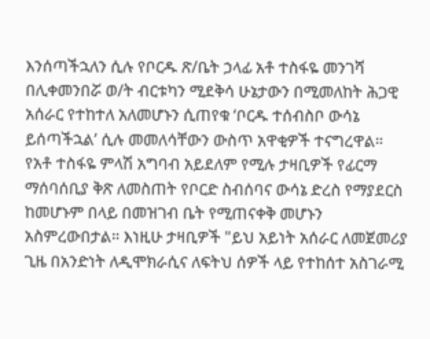እንሰጣችኋለን ሲሉ የቦርዱ ጽ/ቤት ኃላፊ አቶ ተስፋዬ መንገሻ በሊቀመንበሯ ወ/ት ብርቱካን ሚደቅሳ ሁኔታውን በሚመለከት ሕጋዊ አሰራር የተከተለ አለመሆኑን ሲጠየቁ ‘ቦርዱ ተሰብስቦ ውሳኔ ይሰጣችኋል’ ሲሉ መመለሳቸውን ውስጥ አዋቂዎች ተናግረዋል።
የአቶ ተስፋዬ ምላሽ አግባብ አይደለም የሚሉ ታዛቢዎች የፊርማ ማሰባሰቢያ ቅጽ ለመስጠት የቦርድ ስብሰባና ውሳኔ ድረስ የማያደርስ ከመሆኑም በላይ በመዝገብ ቤት የሚጠናቀቅ መሆኑን አስምረውበታል። እነዚሁ ታዛቢዎች "ይህ አይነት አሰራር ለመጀመሪያ ጊዜ በአንድነት ለዲሞክራሲና ለፍትህ ሰዎች ላይ የተከሰተ አስገራሚ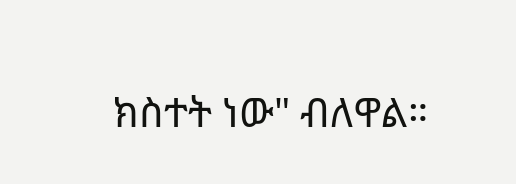ክስተት ነው" ብለዋል።